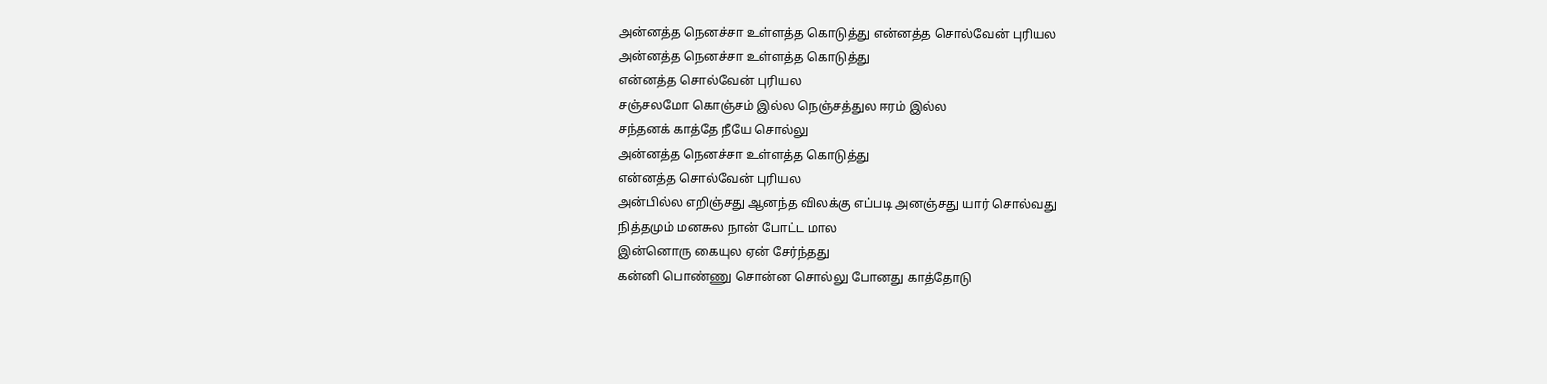அன்னத்த நெனச்சா உள்ளத்த கொடுத்து என்னத்த சொல்வேன் புரியல
அன்னத்த நெனச்சா உள்ளத்த கொடுத்து
என்னத்த சொல்வேன் புரியல
சஞ்சலமோ கொஞ்சம் இல்ல நெஞ்சத்துல ஈரம் இல்ல
சந்தனக் காத்தே நீயே சொல்லு
அன்னத்த நெனச்சா உள்ளத்த கொடுத்து
என்னத்த சொல்வேன் புரியல
அன்பில்ல எறிஞ்சது ஆனந்த விலக்கு எப்படி அனஞ்சது யார் சொல்வது
நித்தமும் மனசுல நான் போட்ட மால
இன்னொரு கையுல ஏன் சேர்ந்தது
கன்னி பொண்ணு சொன்ன சொல்லு போனது காத்தோடு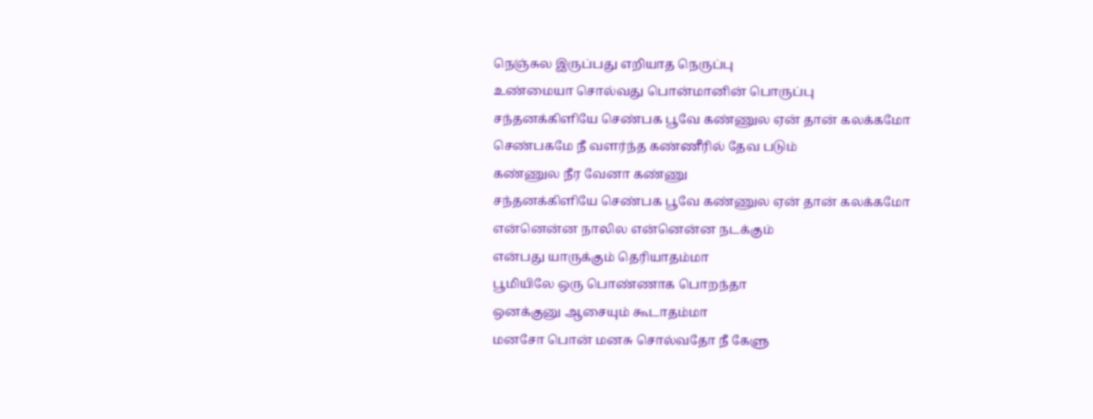நெஞ்சுல இருப்பது எறியாத நெருப்பு
உண்மையா சொல்வது பொன்மானின் பொருப்பு
சந்தனக்கிளியே செண்பக பூவே கண்ணுல ஏன் தான் கலக்கமோ
செண்பகமே நீ வளர்ந்த கண்ணீரில் தேவ படும்
கண்ணுல நீர வேனா கண்ணு
சந்தனக்கிளியே செண்பக பூவே கண்ணுல ஏன் தான் கலக்கமோ
என்னென்ன நாலில என்னென்ன நடக்கும்
என்பது யாருக்கும் தெரியாதம்மா
பூமியிலே ஒரு பொண்ணாக பொறந்தா
ஒனக்குனு ஆசையும் கூடாதம்மா
மனசோ பொன் மனசு சொல்வதோ நீ கேளு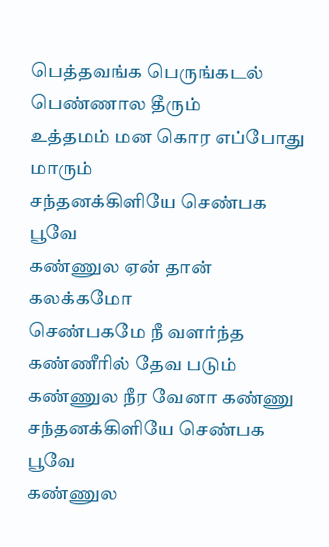பெத்தவங்க பெருங்கடல் பெண்ணால தீரும்
உத்தமம் மன கொர எப்போது மாரும்
சந்தனக்கிளியே செண்பக பூவே
கண்ணுல ஏன் தான் கலக்கமோ
செண்பகமே நீ வளர்ந்த கண்ணீரில் தேவ படும்
கண்ணுல நீர வேனா கண்ணு
சந்தனக்கிளியே செண்பக பூவே
கண்ணுல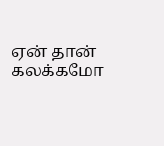ஏன் தான் கலக்கமோ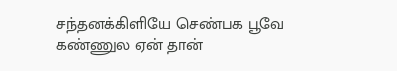சந்தனக்கிளியே செண்பக பூவே
கண்ணுல ஏன் தான்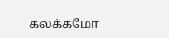கலக்கமோ